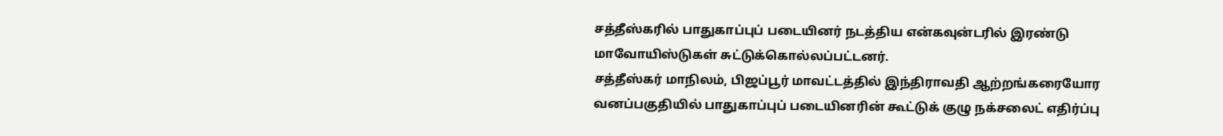சத்தீஸ்கரில் பாதுகாப்புப் படையினர் நடத்திய என்கவுன்டரில் இரண்டு மாவோயிஸ்டுகள் சுட்டுக்கொல்லப்பட்டனர்.
சத்தீஸ்கர் மாநிலம், பிஜப்பூர் மாவட்டத்தில் இந்திராவதி ஆற்றங்கரையோர வனப்பகுதியில் பாதுகாப்புப் படையினரின் கூட்டுக் குழு நக்சலைட் எதிர்ப்பு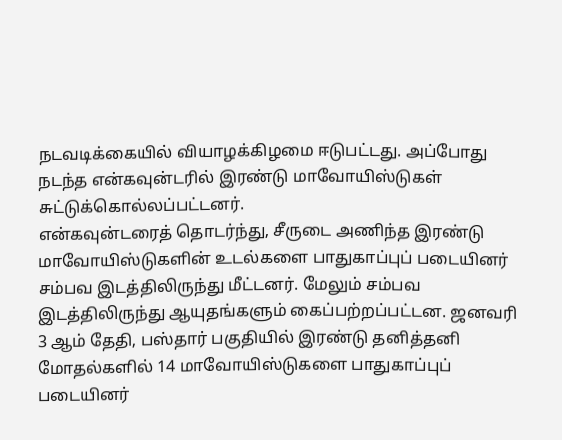நடவடிக்கையில் வியாழக்கிழமை ஈடுபட்டது. அப்போது நடந்த என்கவுன்டரில் இரண்டு மாவோயிஸ்டுகள் சுட்டுக்கொல்லப்பட்டனர்.
என்கவுன்டரைத் தொடர்ந்து, சீருடை அணிந்த இரண்டு மாவோயிஸ்டுகளின் உடல்களை பாதுகாப்புப் படையினர் சம்பவ இடத்திலிருந்து மீட்டனர். மேலும் சம்பவ இடத்திலிருந்து ஆயுதங்களும் கைப்பற்றப்பட்டன. ஜனவரி 3 ஆம் தேதி, பஸ்தார் பகுதியில் இரண்டு தனித்தனி மோதல்களில் 14 மாவோயிஸ்டுகளை பாதுகாப்புப் படையினர்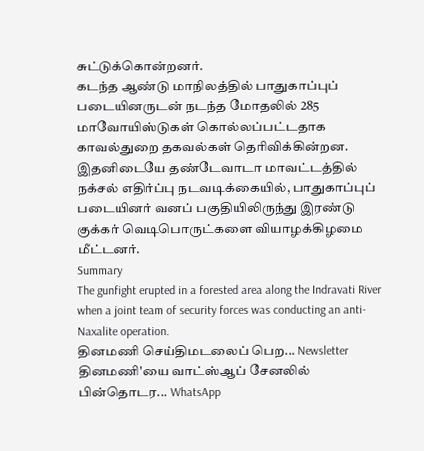சுட்டுக்கொன்றனர்.
கடந்த ஆண்டு மாநிலத்தில் பாதுகாப்புப் படையினருடன் நடந்த மோதலில் 285 மாவோயிஸ்டுகள் கொல்லப்பட்டதாக காவல்துறை தகவல்கள் தெரிவிக்கின்றன. இதனிடையே தண்டேவாடா மாவட்டத்தில் நக்சல் எதிர்ப்பு நடவடிக்கையில், பாதுகாப்புப் படையினர் வனப் பகுதியிலிருந்து இரண்டு குக்கர் வெடிபொருட்களை வியாழக்கிழமை மீட்டனர்.
Summary
The gunfight erupted in a forested area along the Indravati River when a joint team of security forces was conducting an anti-Naxalite operation.
தினமணி செய்திமடலைப் பெற... Newsletter
தினமணி'யை வாட்ஸ்ஆப் சேனலில் பின்தொடர... WhatsApp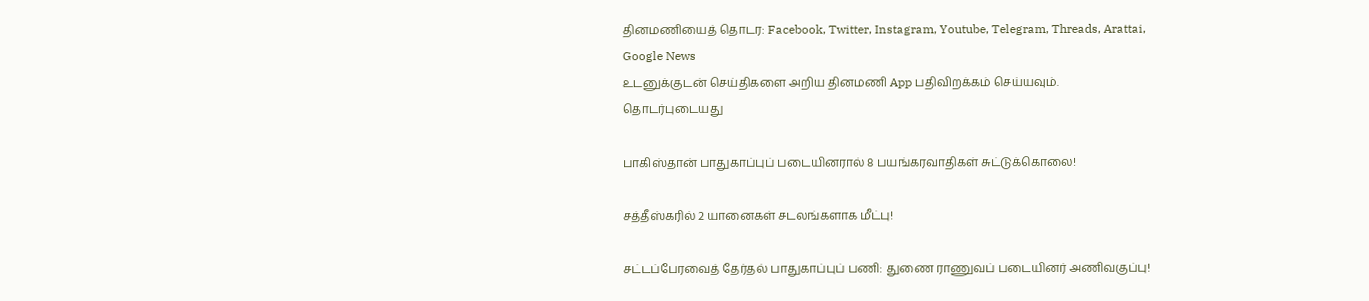தினமணியைத் தொடர: Facebook, Twitter, Instagram, Youtube, Telegram, Threads, Arattai, Google News
உடனுக்குடன் செய்திகளை அறிய தினமணி App பதிவிறக்கம் செய்யவும்.
தொடர்புடையது

பாகிஸ்தான் பாதுகாப்புப் படையினரால் 8 பயங்கரவாதிகள் சுட்டுக்கொலை!

சத்தீஸ்கரில் 2 யானைகள் சடலங்களாக மீட்பு!

சட்டப்பேரவைத் தேர்தல் பாதுகாப்புப் பணி: துணை ராணுவப் படையினர் அணிவகுப்பு!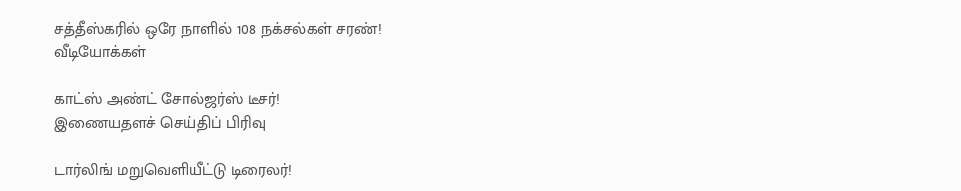சத்தீஸ்கரில் ஒரே நாளில் 108 நக்சல்கள் சரண்!
வீடியோக்கள்

காட்ஸ் அண்ட் சோல்ஜர்ஸ் டீசர்!
இணையதளச் செய்திப் பிரிவு

டார்லிங் மறுவெளியீட்டு டிரைலர்!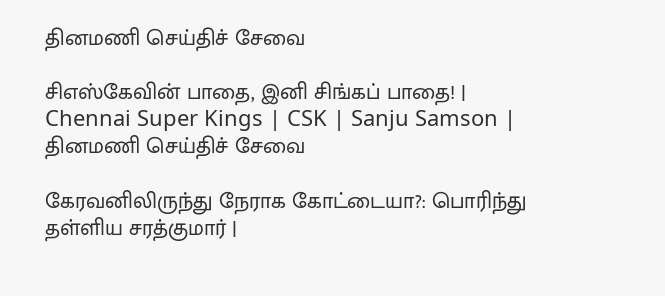தினமணி செய்திச் சேவை

சிஎஸ்கேவின் பாதை, இனி சிங்கப் பாதை! | Chennai Super Kings | CSK | Sanju Samson |
தினமணி செய்திச் சேவை

கேரவனிலிருந்து நேராக கோட்டையா?: பொரிந்து தள்ளிய சரத்குமார் |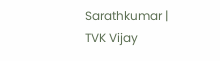Sarathkumar | TVK Vijay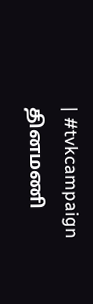| #tvkcampaign
தினமணி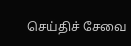செய்திச் சேவை